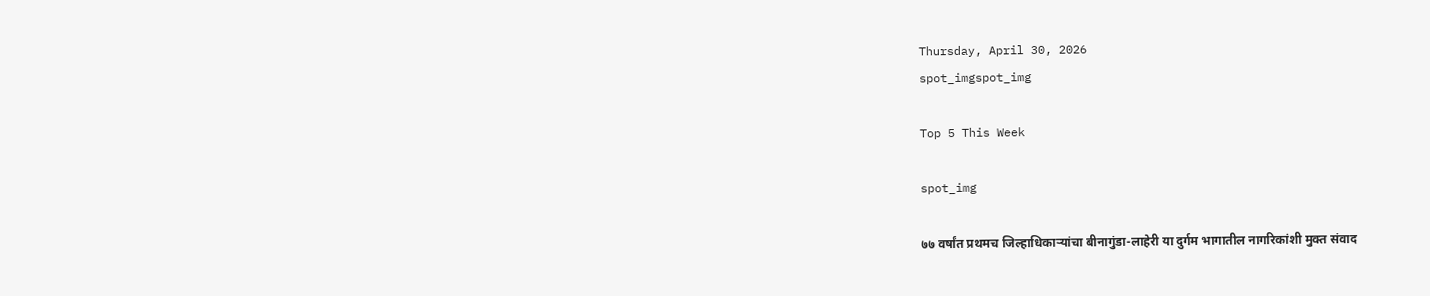Thursday, April 30, 2026
spot_imgspot_img

Top 5 This Week

spot_img

७७ वर्षांत प्रथमच जिल्हाधिकाऱ्यांचा बीनागुंडा-लाहेरी या दुर्गम भागातील नागरिकांशी मुक्त संवाद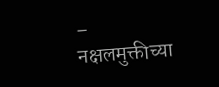– नक्षलमुक्तीच्या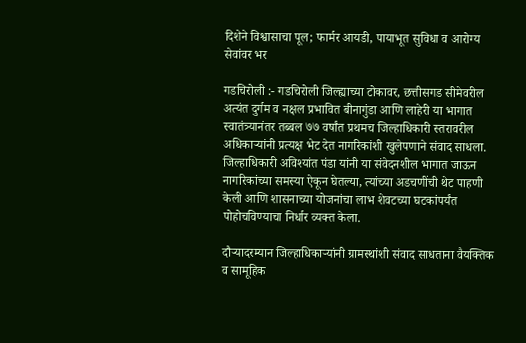दिशेने विश्वासाचा पूल; फार्मर आयडी, पायाभूत सुविधा व आरोग्य सेवांवर भर

गडचिरोली :- गडचिरोली जिल्ह्याच्या टोकावर, छत्तीसगड सीमेवरील अत्यंत दुर्गम व नक्षल प्रभावित बीनागुंडा आणि लाहेरी या भागात स्वातंत्र्यानंतर तब्बल ७७ वर्षांत प्रथमच जिल्हाधिकारी स्तरावरील अधिकाऱ्यांनी प्रत्यक्ष भेट देत नागरिकांशी खुलेपणाने संवाद साधला. जिल्हाधिकारी अविश्यांत पंडा यांनी या संवेदनशील भागात जाऊन नागरिकांच्या समस्या ऐकून घेतल्या, त्यांच्या अडचणींची थेट पाहणी केली आणि शासनाच्या योजनांचा लाभ शेवटच्या घटकांपर्यंत पोहोचविण्याचा निर्धार व्यक्त केला.

दौऱ्यादरम्यान जिल्हाधिकाऱ्यांनी ग्रामस्थांशी संवाद साधताना वैयक्तिक व सामूहिक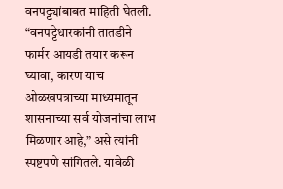वनपट्ट्यांबाबत माहिती घेतली. “वनपट्टेधारकांनी तातडीने फार्मर आयडी तयार करून घ्यावा, कारण याच ओळखपत्राच्या माध्यमातून शासनाच्या सर्व योजनांचा लाभ मिळणार आहे,” असे त्यांनी स्पष्टपणे सांगितले. यावेळी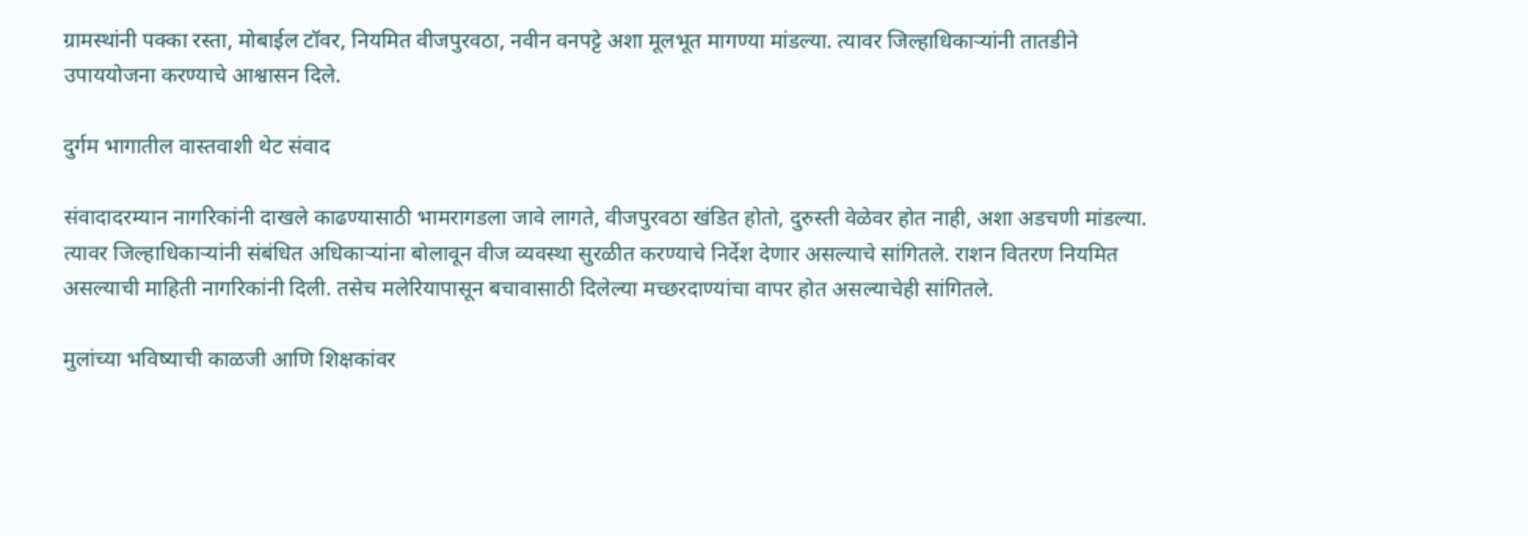ग्रामस्थांनी पक्का रस्ता, मोबाईल टॉवर, नियमित वीजपुरवठा, नवीन वनपट्टे अशा मूलभूत मागण्या मांडल्या. त्यावर जिल्हाधिकाऱ्यांनी तातडीने उपाययोजना करण्याचे आश्वासन दिले.

दुर्गम भागातील वास्तवाशी थेट संवाद

संवादादरम्यान नागरिकांनी दाखले काढण्यासाठी भामरागडला जावे लागते, वीजपुरवठा खंडित होतो, दुरुस्ती वेळेवर होत नाही, अशा अडचणी मांडल्या. त्यावर जिल्हाधिकाऱ्यांनी संबंधित अधिकाऱ्यांना बोलावून वीज व्यवस्था सुरळीत करण्याचे निर्देश देणार असल्याचे सांगितले. राशन वितरण नियमित असल्याची माहिती नागरिकांनी दिली. तसेच मलेरियापासून बचावासाठी दिलेल्या मच्छरदाण्यांचा वापर होत असल्याचेही सांगितले.

मुलांच्या भविष्याची काळजी आणि शिक्षकांवर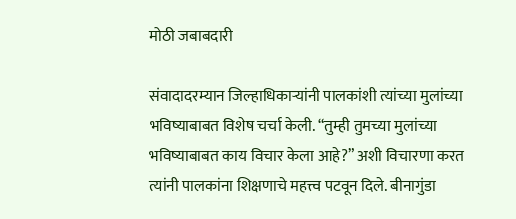मोठी जबाबदारी

संवादादरम्यान जिल्हाधिकाऱ्यांनी पालकांशी त्यांच्या मुलांच्या भविष्याबाबत विशेष चर्चा केली. “तुम्ही तुमच्या मुलांच्या भविष्याबाबत काय विचार केला आहे?” अशी विचारणा करत त्यांनी पालकांना शिक्षणाचे महत्त्व पटवून दिले. बीनागुंडा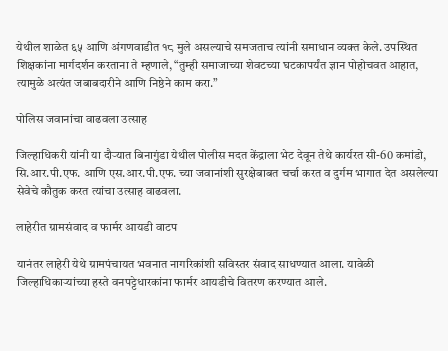येथील शाळेत ६५ आणि अंगणवाडीत १८ मुले असल्याचे समजताच त्यांनी समाधान व्यक्त केले. उपस्थित शिक्षकांना मार्गदर्शन करताना ते म्हणाले, “तुम्ही समाजाच्या शेवटच्या घटकापर्यंत ज्ञान पोहोचवत आहात, त्यामुळे अत्यंत जबाबदारीने आणि निष्ठेने काम करा.”

पोलिस जवानांचा वाढवला उत्साह

जिल्हाधिकरी यांनी या दौऱ्यात बिनागुंडा येथील पोलीस मदत केंद्राला भेट देवून तेथे कार्यरत सी-60 कमांडो, सि.आर.पी.एफ. आणि एस.आर.पी.एफ. च्या जवानांशी सुरक्षेबाबत चर्चा करत व दुर्गम भागात देत असलेल्या सेवेचे कौतुक करत त्यांचा उत्साह वाढवला.

लाहेरीत ग्रामसंवाद व फार्मर आयडी वाटप

यानंतर लाहेरी येथे ग्रामपंचायत भवनात नागरिकांशी सविस्तर संवाद साधण्यात आला. यावेळी जिल्हाधिकाऱ्यांच्या हस्ते वनपट्टेधारकांना फार्मर आयडीचे वितरण करण्यात आले.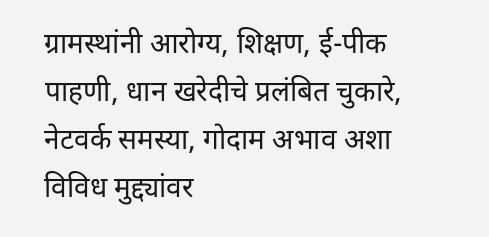ग्रामस्थांनी आरोग्य, शिक्षण, ई-पीक पाहणी, धान खरेदीचे प्रलंबित चुकारे, नेटवर्क समस्या, गोदाम अभाव अशा विविध मुद्द्यांवर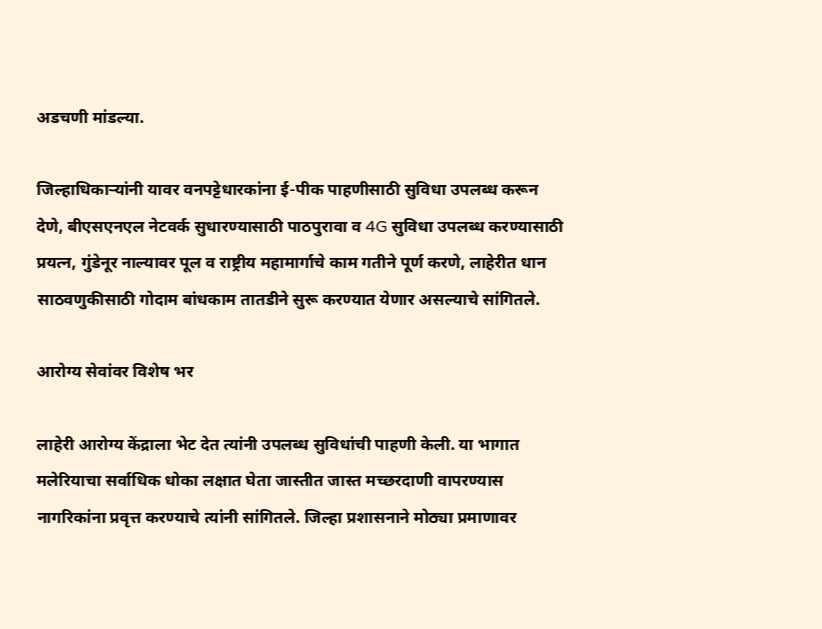अडचणी मांडल्या.

जिल्हाधिकाऱ्यांनी यावर वनपट्टेधारकांना ई-पीक पाहणीसाठी सुविधा उपलब्ध करून देणे, बीएसएनएल नेटवर्क सुधारण्यासाठी पाठपुरावा व 4G सुविधा उपलब्ध करण्यासाठी प्रयत्न, गुंडेनूर नाल्यावर पूल व राष्ट्रीय महामार्गाचे काम गतीने पूर्ण करणे, लाहेरीत धान साठवणुकीसाठी गोदाम बांधकाम तातडीने सुरू करण्यात येणार असल्याचे सांगितले.

आरोग्य सेवांवर विशेष भर

लाहेरी आरोग्य केंद्राला भेट देत त्यांनी उपलब्ध सुविधांची पाहणी केली. या भागात मलेरियाचा सर्वाधिक धोका लक्षात घेता जास्तीत जास्त मच्छरदाणी वापरण्यास नागरिकांना प्रवृत्त करण्याचे त्यांनी सांगितले. जिल्हा प्रशासनाने मोठ्या प्रमाणावर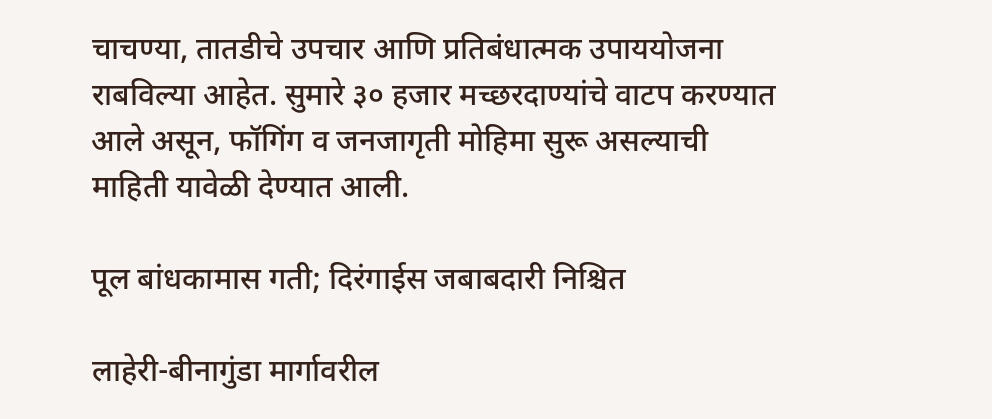चाचण्या, तातडीचे उपचार आणि प्रतिबंधात्मक उपाययोजना राबविल्या आहेत. सुमारे ३० हजार मच्छरदाण्यांचे वाटप करण्यात आले असून, फॉगिंग व जनजागृती मोहिमा सुरू असल्याची माहिती यावेळी देण्यात आली.

पूल बांधकामास गती; दिरंगाईस जबाबदारी निश्चित

लाहेरी-बीनागुंडा मार्गावरील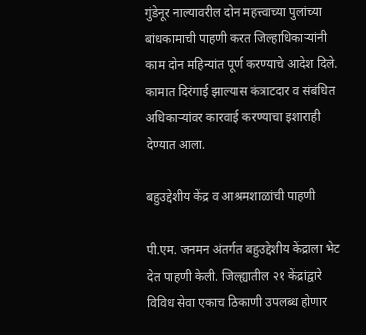गुंडेनूर नाल्यावरील दोन महत्त्वाच्या पुलांच्या बांधकामाची पाहणी करत जिल्हाधिकाऱ्यांनी काम दोन महिन्यांत पूर्ण करण्याचे आदेश दिले. कामात दिरंगाई झाल्यास कंत्राटदार व संबंधित अधिकाऱ्यांवर कारवाई करण्याचा इशाराही देण्यात आला.

बहुउद्देशीय केंद्र व आश्रमशाळांची पाहणी

पी.एम. जनमन अंतर्गत बहुउद्देशीय केंद्राला भेट देत पाहणी केली. जिल्ह्यातील २१ केंद्रांद्वारे विविध सेवा एकाच ठिकाणी उपलब्ध होणार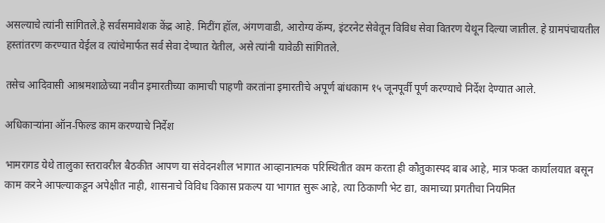असल्याचे त्यांनी सांगितले.हे सर्वसमावेशक केंद्र आहे. मिटींग हॉल, अंगणवाडी, आरोग्य कॅम्प, इंटरनेट सेवेतून विविध सेवा वितरण येथून दिल्या जातील. हे ग्रामपंचायतील हस्तांतरण करण्यात येईल व त्यांचेमार्फत सर्व सेवा देण्यात येतील, असे त्यांनी यावेळी सांगितले.

तसेच आदिवासी आश्रमशाळेच्या नवीन इमारतीच्या कामाची पाहणी करतांना इमारतीचे अपूर्ण बांधकाम १५ जूनपूर्वी पूर्ण करण्याचे निर्देश देण्यात आले.

अधिकाऱ्यांना ऑन-फिल्ड काम करण्याचे निर्देश

भामरागड येथे तालुका स्तरावरील बैठकीत आपण या संवेदनशील भागात आव्हानात्मक परिस्थितीत काम करता ही कौतुकास्पद बाब आहे, मात्र फक्त कार्यालयात बसून काम करने आपल्याकडून अपेक्षीत नाही, शासनाचे विविध विकास प्रकल्प या भागात सुरू आहे, त्या ठिकाणी भेट द्या, कामाच्या प्रगतीचा नियमित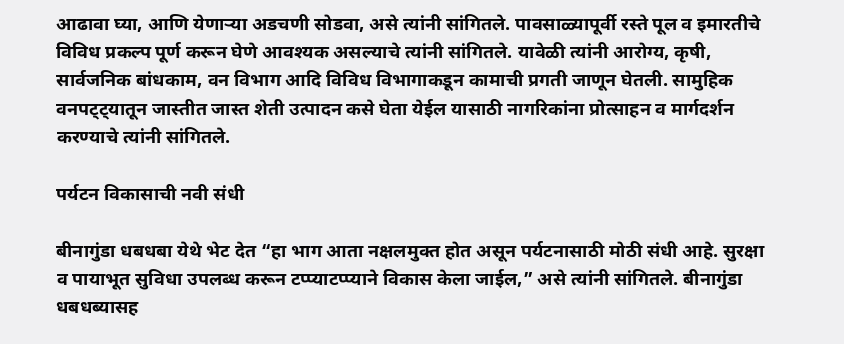आढावा घ्या, आणि येणाऱ्या अडचणी सोडवा, असे त्यांनी सांगितले. पावसाळ्यापूर्वी रस्ते पूल व इमारतीचे विविध प्रकल्प पूर्ण करून घेणे आवश्यक असल्याचे त्यांनी सांगितले. यावेळी त्यांनी आरोग्य, कृषी, सार्वजनिक बांधकाम, वन विभाग आदि विविध विभागाकडून कामाची प्रगती जाणून घेतली. सामुहिक वनपट्ट्यातून जास्तीत जास्त शेती उत्पादन कसे घेता येईल यासाठी नागरिकांना प्रोत्साहन व मार्गदर्शन करण्याचे त्यांनी सांगितले.

पर्यटन विकासाची नवी संधी

बीनागुंडा धबधबा येथे भेट देत “हा भाग आता नक्षलमुक्त होत असून पर्यटनासाठी मोठी संधी आहे. सुरक्षा व पायाभूत सुविधा उपलब्ध करून टप्प्याटप्प्याने विकास केला जाईल,” असे त्यांनी सांगितले. बीनागुंडा धबधब्यासह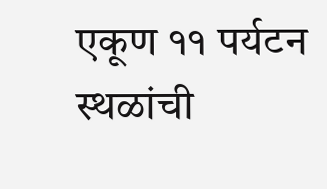एकूण ११ पर्यटन स्थळांची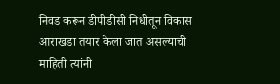निवड करून डीपीडीसी निधीतून विकास आराखडा तयार केला जात असल्याची माहिती त्यांनी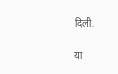दिली.

या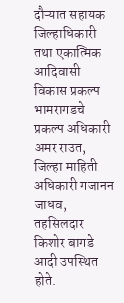दौऱ्यात सहायक जिल्हाधिकारी तथा एकात्मिक आदिवासी विकास प्रकल्प भामरागडचे प्रकल्प अधिकारी अमर राउत, जिल्हा माहिती अधिकारी गजानन जाधव, तहसिलदार किशोर बागडे आदी उपस्थित होते.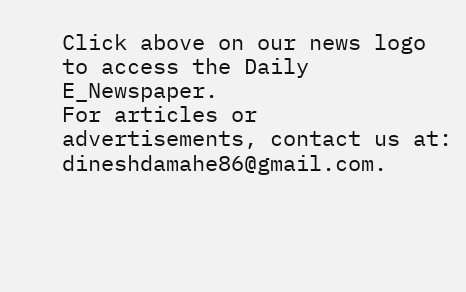Click above on our news logo to access the Daily E_Newspaper.
For articles or advertisements, contact us at: dineshdamahe86@gmail.com.